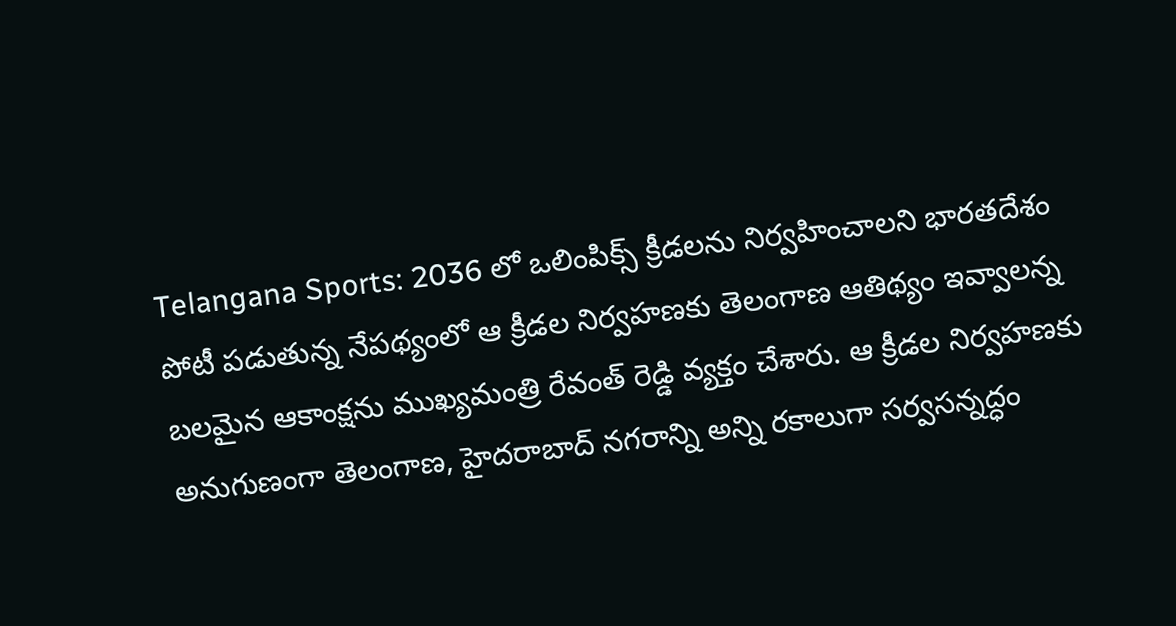Telangana Sports: 2036 లో ఒలింపిక్స్ క్రీడలను నిర్వహించాలని భారతదేశం పోటీ పడుతున్న నేపథ్యంలో ఆ క్రీడల నిర్వహణకు తెలంగాణ ఆతిథ్యం ఇవ్వాలన్న బలమైన ఆకాంక్షను ముఖ్యమంత్రి రేవంత్ రెడ్డి వ్యక్తం చేశారు. ఆ క్రీడల నిర్వహణకు అనుగుణంగా తెలంగాణ, హైదరాబాద్ నగరాన్ని అన్ని రకాలుగా సర్వసన్నద్ధం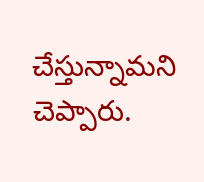చేస్తున్నామని చెప్పారు.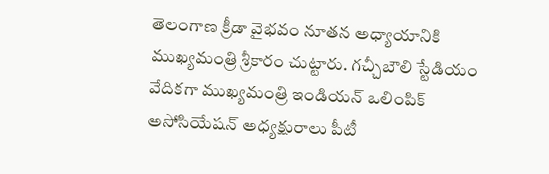తెలంగాణ క్రీడా వైభవం నూతన అధ్యాయానికి ముఖ్యమంత్రి శ్రీకారం చుట్టారు. గచ్చీబౌలి స్టేడియం వేదికగా ముఖ్యమంత్రి ఇండియన్ ఒలింపిక్ అసోసియేషన్ అధ్యక్షురాలు పీటీ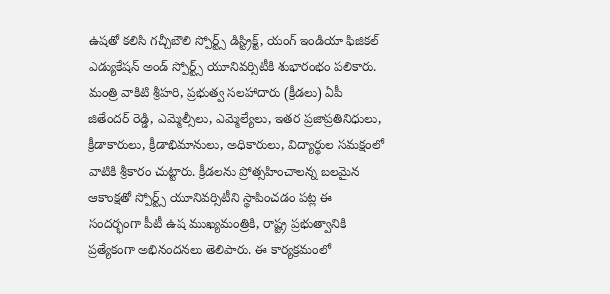ఉషతో కలిసి గచ్చీబౌలి స్పోర్ట్స్ డిస్ట్రిక్ట్, యంగ్ ఇండియా ఫిజికల్ ఎడ్యుకేషన్ అండ్ స్పోర్ట్స్ యూనివర్సిటీకి శుభారంభం పలికారు.
మంత్రి వాకిటి శ్రీహరి, ప్రభుత్వ సలహాదారు (క్రీడలు) ఏపీ జితేందర్ రెడ్డి, ఎమ్మెల్సీలు, ఎమ్మెల్యేలు, ఇతర ప్రజాప్రతినిధులు, క్రీడాకారులు, క్రీడాభిమానులు, అధికారులు, విద్యార్థుల సమక్షంలో వాటికి శ్రీకారం చుట్టారు. క్రీడలను ప్రోత్సహించాలన్న బలమైన ఆకాంక్షతో స్పోర్ట్స్ యూనివర్సిటీని స్థాపించడం పట్ల ఈ సందర్భంగా పీటీ ఉష ముఖ్యమంత్రికి, రాష్ట్ర ప్రభుత్వానికి ప్రత్యేకంగా అభినందనలు తెలిపారు. ఈ కార్యక్రమంలో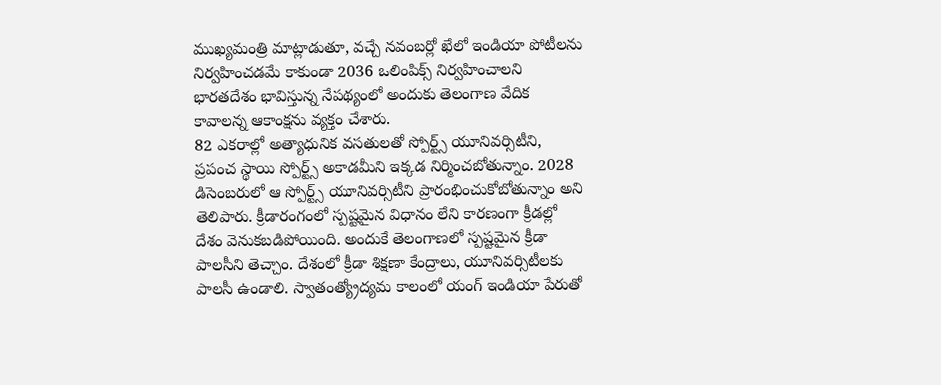ముఖ్యమంత్రి మాట్లాడుతూ, వచ్చే నవంబర్లో ఖేలో ఇండియా పోటీలను నిర్వహించడమే కాకుండా 2036 ఒలింపిక్స్ నిర్వహించాలని భారతదేశం భావిస్తున్న నేపథ్యంలో అందుకు తెలంగాణ వేదిక కావాలన్న ఆకాంక్షను వ్యక్తం చేశారు.
82 ఎకరాల్లో అత్యాధునిక వసతులతో స్పోర్ట్స్ యూనివర్సిటీని, ప్రపంచ స్థాయి స్పోర్ట్స్ అకాడమీని ఇక్కడ నిర్మించబోతున్నాం. 2028 డిసెంబరులో ఆ స్పోర్ట్స్ యూనివర్సిటీని ప్రారంభించుకోబోతున్నాం అని తెలిపారు. క్రీడారంగంలో స్పష్టమైన విధానం లేని కారణంగా క్రీడల్లో దేశం వెనుకబడిపోయింది. అందుకే తెలంగాణలో స్పష్టమైన క్రీడా పాలసీని తెచ్చాం. దేశంలో క్రీడా శిక్షణా కేంద్రాలు, యూనివర్సిటీలకు పాలసీ ఉండాలి. స్వాతంత్య్రోద్యమ కాలంలో యంగ్ ఇండియా పేరుతో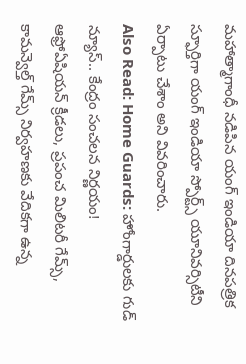మహాత్మాగాంధీ నడిపిన యంగ్ ఇండియా దినపత్రిక స్ఫూర్తిగా యంగ్ ఇండియా స్పోర్ట్స్ యూనివర్సిటీని ఏర్పాటు చేశాం అని వివరించారు.
Also Read: Home Guards: హోంగార్డులకు గుడ్ న్యూస్.. కేంద్రం సంచలన నిర్ణయం!
ఆఫ్రోఏషియన్ క్రీడలు, ప్రపంచ మిలిటరీ గేమ్స్, కామన్వెల్త్ గేమ్స్ నిర్వహణకు వేదికగా ఉన్న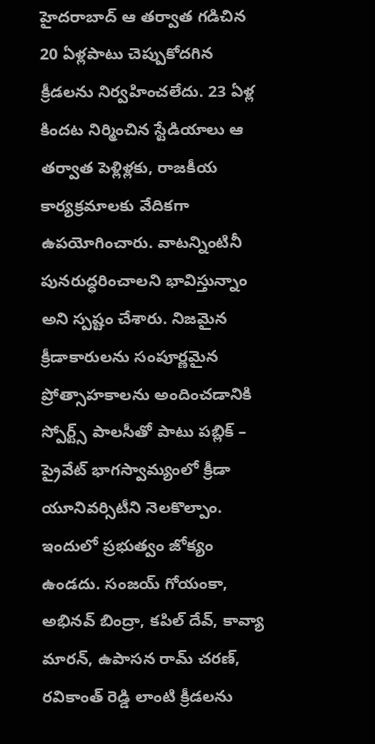హైదరాబాద్ ఆ తర్వాత గడిచిన 20 ఏళ్లపాటు చెప్పుకోదగిన క్రీడలను నిర్వహించలేదు. 23 ఏళ్ల కిందట నిర్మించిన స్టేడియాలు ఆ తర్వాత పెళ్లిళ్లకు, రాజకీయ కార్యక్రమాలకు వేదికగా ఉపయోగించారు. వాటన్నింటినీ పునరుద్ధరించాలని భావిస్తున్నాం అని స్పష్టం చేశారు. నిజమైన క్రీడాకారులను సంపూర్ణమైన ప్రోత్సాహకాలను అందించడానికి స్పోర్ట్స్ పాలసీతో పాటు పబ్లిక్ – ప్రైవేట్ భాగస్వామ్యంలో క్రీడా యూనివర్సిటీని నెలకొల్పాం. ఇందులో ప్రభుత్వం జోక్యం ఉండదు. సంజయ్ గోయంకా, అభినవ్ బింద్రా, కపిల్ దేవ్, కావ్యా మారన్, ఉపాసన రామ్ చరణ్, రవికాంత్ రెడ్డి లాంటి క్రీడలను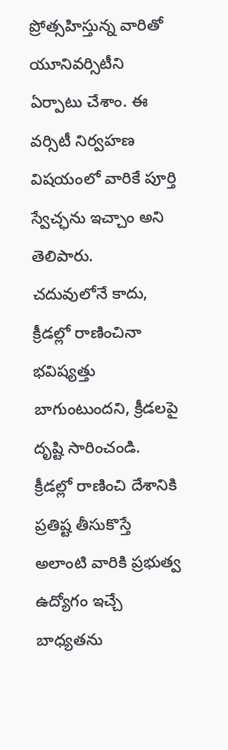ప్రోత్సహిస్తున్న వారితో యూనివర్సిటీని ఏర్పాటు చేశాం. ఈ వర్సిటీ నిర్వహణ విషయంలో వారికే పూర్తి స్వేచ్ఛను ఇచ్చాం అని తెలిపారు.
చదువులోనే కాదు, క్రీడల్లో రాణించినా భవిష్యత్తు బాగుంటుందని, క్రీడలపై దృష్టి సారించండి. క్రీడల్లో రాణించి దేశానికి ప్రతిష్ట తీసుకొస్తే అలాంటి వారికి ప్రభుత్వ ఉద్యోగం ఇచ్చే బాధ్యతను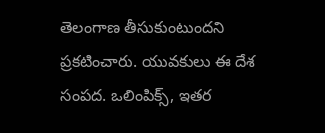తెలంగాణ తీసుకుంటుందని ప్రకటించారు. యువకులు ఈ దేశ సంపద. ఒలింపిక్స్, ఇతర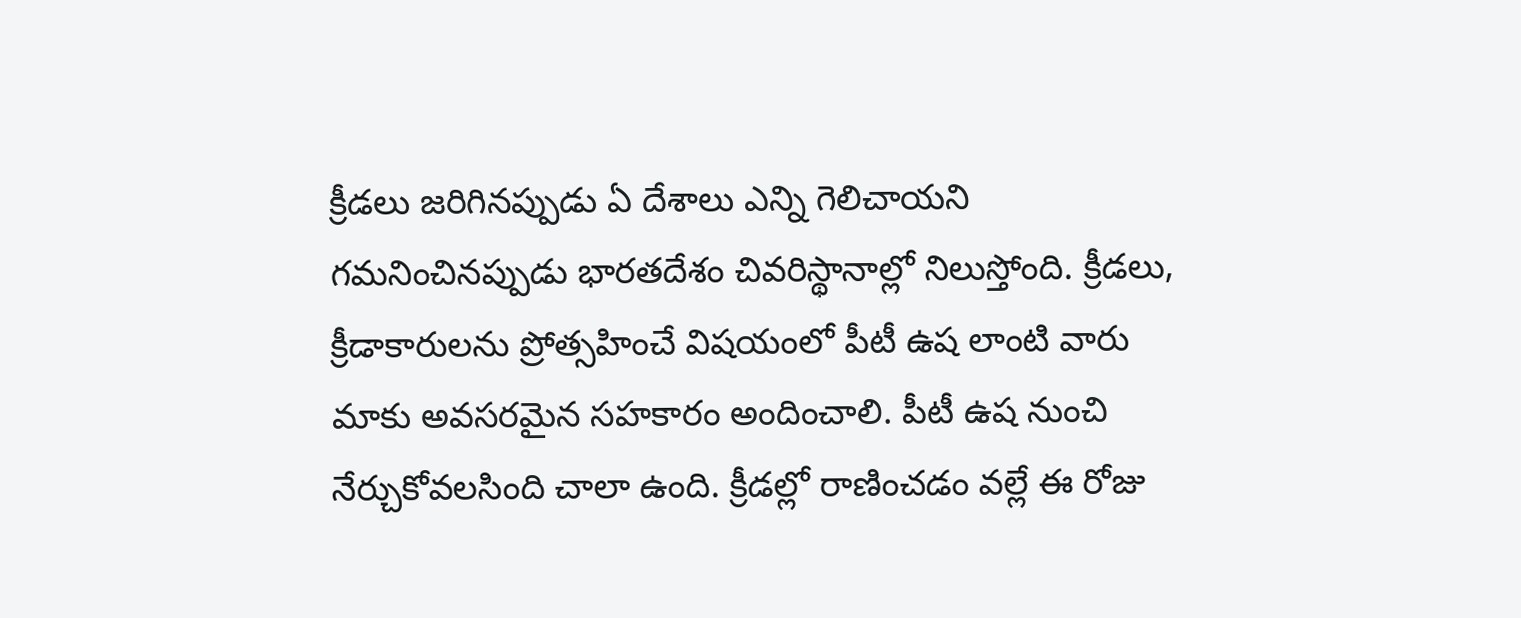క్రీడలు జరిగినప్పుడు ఏ దేశాలు ఎన్ని గెలిచాయని గమనించినప్పుడు భారతదేశం చివరిస్థానాల్లో నిలుస్తోంది. క్రీడలు, క్రీడాకారులను ప్రోత్సహించే విషయంలో పీటీ ఉష లాంటి వారు మాకు అవసరమైన సహకారం అందించాలి. పీటీ ఉష నుంచి నేర్చుకోవలసింది చాలా ఉంది. క్రీడల్లో రాణించడం వల్లే ఈ రోజు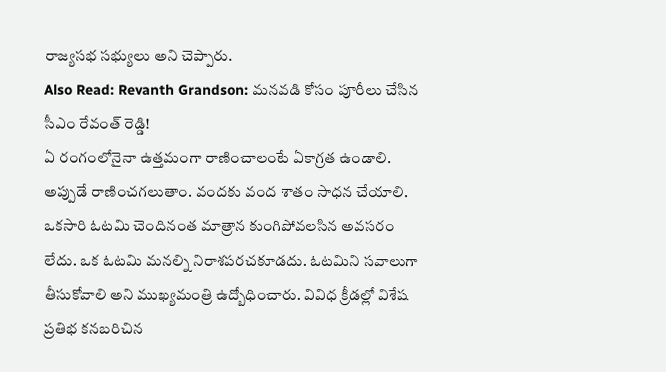రాజ్యసభ సభ్యులు అని చెప్పారు.
Also Read: Revanth Grandson: మనవడి కోసం పూరీలు చేసిన సీఎం రేవంత్ రెడ్డి!
ఏ రంగంలోనైనా ఉత్తమంగా రాణించాలంటే ఏకాగ్రత ఉండాలి. అప్పుడే రాణించగలుతాం. వందకు వంద శాతం సాధన చేయాలి. ఒకసారి ఓటమి చెందినంత మాత్రాన కుంగిపోవలసిన అవసరం లేదు. ఒక ఓటమి మనల్ని నిరాశపరచకూడదు. ఓటమిని సవాలుగా తీసుకోవాలి అని ముఖ్యమంత్రి ఉద్బోధించారు. వివిధ క్రీడల్లో విశేష ప్రతిభ కనబరిచిన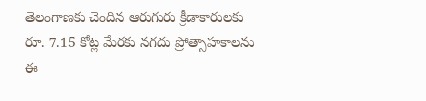తెలంగాణకు చెందిన ఆరుగురు క్రీడాకారులకు రూ. 7.15 కోట్ల మేరకు నగదు ప్రోత్సాహకాలను ఈ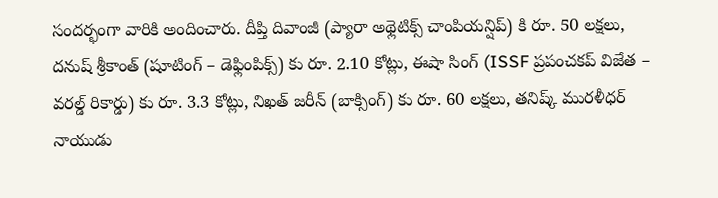సందర్భంగా వారికి అందించారు. దీప్తి దివాంజీ (ప్యారా అథ్లెటిక్స్ చాంపియన్షిప్) కి రూ. 50 లక్షలు, దనుష్ శ్రీకాంత్ (షూటింగ్ – డెఫ్లింపిక్స్) కు రూ. 2.10 కోట్లు, ఈషా సింగ్ (ISSF ప్రపంచకప్ విజేత – వరల్డ్ రికార్డు) కు రూ. 3.3 కోట్లు, నిఖత్ జరీన్ (బాక్సింగ్) కు రూ. 60 లక్షలు, తనిష్క్ మురళీధర్ నాయుడు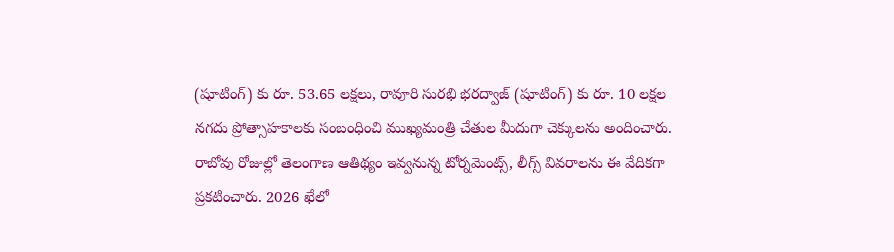(షూటింగ్) కు రూ. 53.65 లక్షలు, రావూరి సురభి భరద్వాజ్ (షూటింగ్) కు రూ. 10 లక్షల నగదు ప్రోత్సాహకాలకు సంబంధించి ముఖ్యమంత్రి చేతుల మీదుగా చెక్కులను అందించారు.
రాబోవు రోజుల్లో తెలంగాణ ఆతిథ్యం ఇవ్వనున్న టోర్నమెంట్స్, లీగ్స్ వివరాలను ఈ వేదికగా ప్రకటించారు. 2026 ఖేలో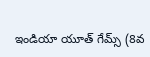ఇండియా యూత్ గేమ్స్ (8వ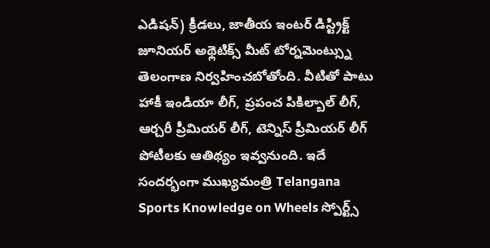ఎడిషన్) క్రీడలు, జాతీయ ఇంటర్ డిస్ట్రిక్ట్ జూనియర్ అథ్లెటిక్స్ మీట్ టోర్నమెంట్స్ను తెలంగాణ నిర్వహించబోతోంది. వీటితో పాటు హాకీ ఇండియా లీగ్, ప్రపంచ పికిల్బాల్ లీగ్, ఆర్చరీ ప్రీమియర్ లీగ్, టెన్నిస్ ప్రీమియర్ లీగ్ పోటీలకు ఆతిథ్యం ఇవ్వనుంది. ఇదే సందర్భంగా ముఖ్యమంత్రి Telangana Sports Knowledge on Wheels స్పోర్ట్స్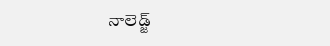నాలెడ్జ్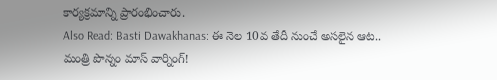కార్యక్రమాన్ని ప్రారంభించారు.
Also Read: Basti Dawakhanas: ఈ నెల 10వ తేదీ నుంచే అసలైన ఆట.. మంత్రి పొన్నం మాస్ వార్నింగ్!